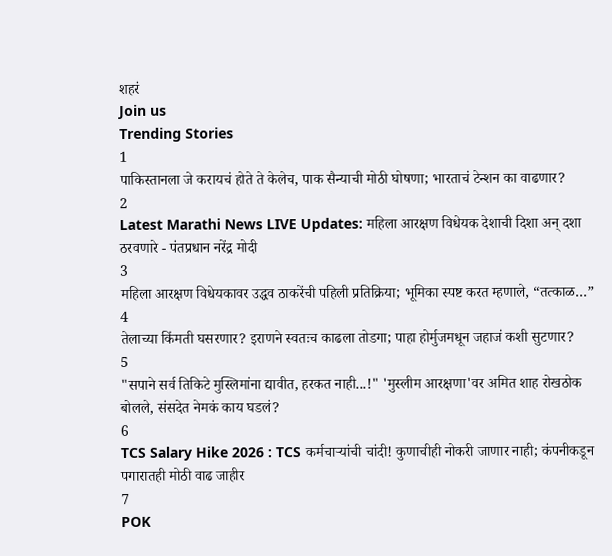शहरं
Join us
Trending Stories
1
पाकिस्तानला जे करायचं होते ते केलेच, पाक सैन्याची मोठी घोषणा; भारताचं टेन्शन का वाढणार?
2
Latest Marathi News LIVE Updates: महिला आरक्षण विधेयक देशाची दिशा अन् दशा ठरवणारे - पंतप्रधान नरेंद्र मोदी
3
महिला आरक्षण विधेयकावर उद्धव ठाकरेंची पहिली प्रतिक्रिया; भूमिका स्पष्ट करत म्हणाले, “तत्काळ…”
4
तेलाच्या किंमती घसरणार? इराणने स्वतःच काढला तोडगा; पाहा होर्मुजमधून जहाजं कशी सुटणार?
5
"सपाने सर्व तिकिटे मुस्लिमांना द्यावीत, हरकत नाही...!" 'मुस्लीम आरक्षणा'वर अमित शाह रोखठोक बोलले, संसदेत नेमकं काय घडलं?
6
TCS Salary Hike 2026 : TCS कर्मचाऱ्यांची चांदी! कुणाचीही नोकरी जाणार नाही; कंपनीकडून पगारातही मोठी वाढ जाहीर
7
POK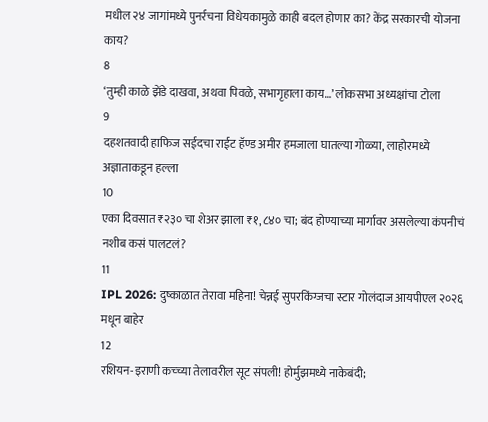मधील २४ जागांमध्ये पुनर्रचना विधेयकामुळे काही बदल होणार का? केंद्र सरकारची योजना काय?
8
‘तुम्ही काळे झेंडे दाखवा, अथवा पिवळे, सभागृहाला काय…’ लोकसभा अध्यक्षांचा टोला
9
दहशतवादी हाफिज सईदचा राईट हॅण्ड अमीर हमजाला घातल्या गोळ्या, लाहोरमध्ये अज्ञाताकडून हल्ला
10
एका दिवसात ₹२३० चा शेअर झाला ₹१,८४० चा; बंद होण्याच्या मार्गावर असलेल्या कंपनीचं नशीब कसं पालटलं?
11
IPL 2026: दुष्काळात तेरावा महिना! चेन्नई सुपरकिंग्जचा स्टार गोलंदाज आयपीएल २०२६ मधून बाहेर
12
रशियन-इराणी कच्च्या तेलावरील सूट संपली! होर्मुझमध्ये नाकेबंदी;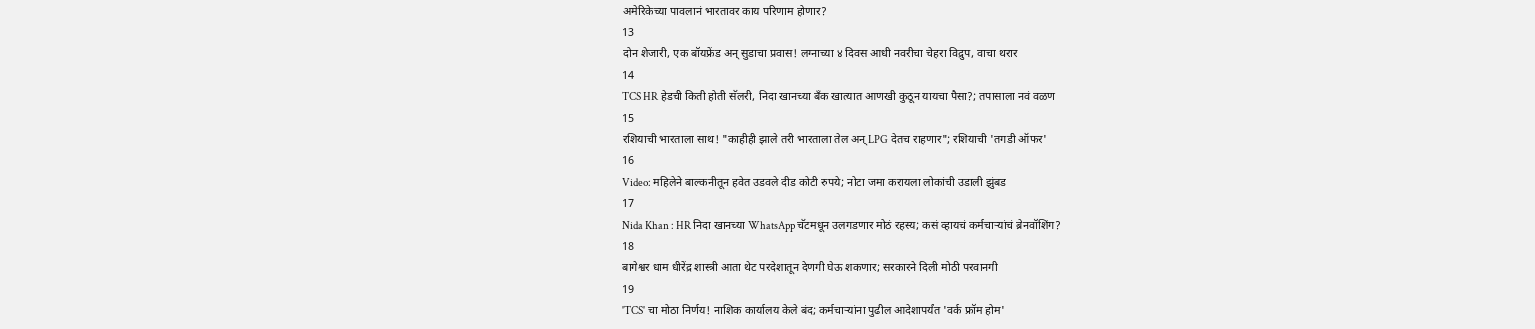अमेरिकेच्या पावलानं भारतावर काय परिणाम होणार?
13
दोन शेजारी, एक बॉयफ्रेंड अन् सुडाचा प्रवास! लग्नाच्या ४ दिवस आधी नवरीचा चेहरा विद्रुप, वाचा थरार
14
TCS HR हेडची किती होती सॅलरी, निदा खानच्या बँक खात्यात आणखी कुठून यायचा पैसा?; तपासाला नवं वळण
15
रशियाची भारताला साथ! "काहीही झाले तरी भारताला तेल अन् LPG देतच राहणार"; रशियाची 'तगडी ऑफर'
16
Video: महिलेने बाल्कनीतून हवेत उडवले दीड कोटी रुपये; नोटा जमा करायला लोकांची उडाली झुंबड
17
Nida Khan : HR निदा खानच्या WhatsApp चॅटमधून उलगडणार मोठं रहस्य; कसं व्हायचं कर्मचाऱ्यांचं ब्रेनवॉशिंग?
18
बागेश्वर धाम धीरेंद्र शास्त्री आता थेट परदेशातून देणगी घेऊ शकणार; सरकारने दिली मोठी परवानगी
19
'TCS' चा मोठा निर्णय! नाशिक कार्यालय केले बंद; कर्मचाऱ्यांना पुढील आदेशापर्यंत 'वर्क फ्रॉम होम'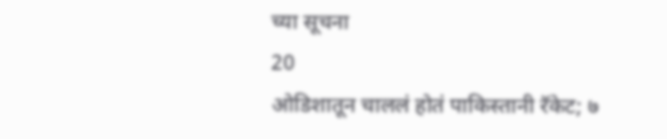च्या सूचना
20
ओडिशातून चाललं होतं पाकिस्तानी रॅकेट; ७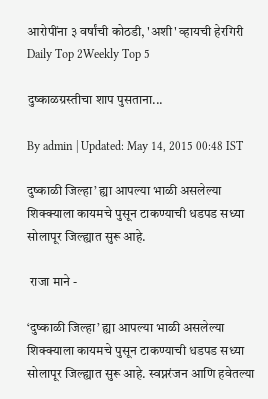आरोपींना ३ वर्षांची कोठडी, 'अशी' व्हायची हेरगिरी
Daily Top 2Weekly Top 5

दुष्काळग्रस्तीचा शाप पुसताना...

By admin | Updated: May 14, 2015 00:48 IST

दुष्काळी जिल्हा’ ह्या आपल्या भाळी असलेल्या शिक्क्याला कायमचे पुसून टाकण्याची धडपड सध्या सोलापूर जिल्ह्यात सुरू आहे.

 राजा माने -

‘दुष्काळी जिल्हा’ ह्या आपल्या भाळी असलेल्या शिक्क्याला कायमचे पुसून टाकण्याची धडपड सध्या सोलापूर जिल्ह्यात सुरू आहे. स्वप्नरंजन आणि हवेतल्या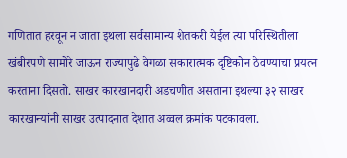गणितात हरवून न जाता इथला सर्वसामान्य शेतकरी येईल त्या परिस्थितीला खंबीरपणे सामोरे जाऊन राज्यापुढे वेगळा सकारात्मक दृष्टिकोन ठेवण्याचा प्रयत्न करताना दिसतो. साखर कारखानदारी अडचणीत असताना इथल्या ३२ साखर कारखान्यांनी साखर उत्पादनात देशात अव्वल क्रमांक पटकावला.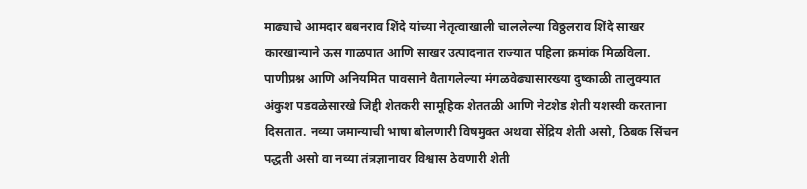माढ्याचे आमदार बबनराव शिंदे यांच्या नेतृत्वाखाली चाललेल्या विठ्ठलराव शिंदे साखर कारखान्याने ऊस गाळपात आणि साखर उत्पादनात राज्यात पहिला क्रमांक मिळविला. पाणीप्रश्न आणि अनियमित पावसाने वैतागलेल्या मंगळवेढ्यासारख्या दुष्काळी तालुक्यात अंकुश पडवळेसारखे जिद्दी शेतकरी सामूहिक शेततळी आणि नेटशेड शेती यशस्वी करताना दिसतात. नव्या जमान्याची भाषा बोलणारी विषमुक्त अथवा सेंद्रिय शेती असो, ठिबक सिंचन पद्धती असो वा नव्या तंत्रज्ञानावर विश्वास ठेवणारी शेती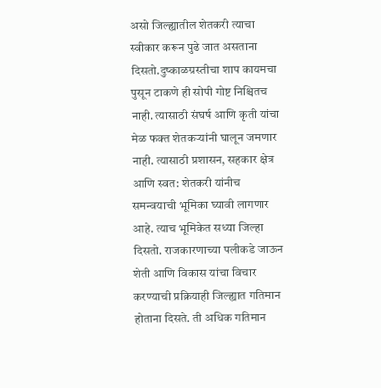असो जिल्ह्यातील शेतकरी त्याचा स्वीकार करून पुढे जात असताना दिसतो.दुष्काळग्रस्तीचा शाप कायमचा पुसून टाकणे ही सोपी गोष्ट निश्चितच नाही. त्यासाठी संघर्ष आणि कृती यांचा मेळ फक्त शेतकऱ्यांनी घालून जमणार नाही. त्यासाठी प्रशासन, सहकार क्षेत्र आणि स्वत: शेतकरी यांनीच समन्वयाची भूमिका घ्यावी लागणार आहे. त्याच भूमिकेत सध्या जिल्हा दिसतो. राजकारणाच्या पलीकडे जाऊन शेती आणि विकास यांचा विचार करण्याची प्रक्रियाही जिल्ह्यात गतिमान होताना दिसते. ती अधिक गतिमान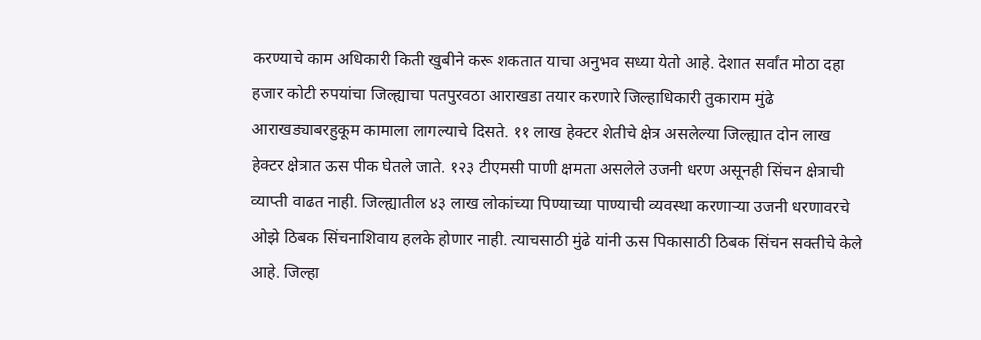करण्याचे काम अधिकारी किती खुबीने करू शकतात याचा अनुभव सध्या येतो आहे. देशात सर्वांत मोठा दहा हजार कोटी रुपयांचा जिल्ह्याचा पतपुरवठा आराखडा तयार करणारे जिल्हाधिकारी तुकाराम मुंढे आराखड्याबरहुकूम कामाला लागल्याचे दिसते. ११ लाख हेक्टर शेतीचे क्षेत्र असलेल्या जिल्ह्यात दोन लाख हेक्टर क्षेत्रात ऊस पीक घेतले जाते. १२३ टीएमसी पाणी क्षमता असलेले उजनी धरण असूनही सिंचन क्षेत्राची व्याप्ती वाढत नाही. जिल्ह्यातील ४३ लाख लोकांच्या पिण्याच्या पाण्याची व्यवस्था करणाऱ्या उजनी धरणावरचे ओझे ठिबक सिंचनाशिवाय हलके होणार नाही. त्याचसाठी मुंढे यांनी ऊस पिकासाठी ठिबक सिंचन सक्तीचे केले आहे. जिल्हा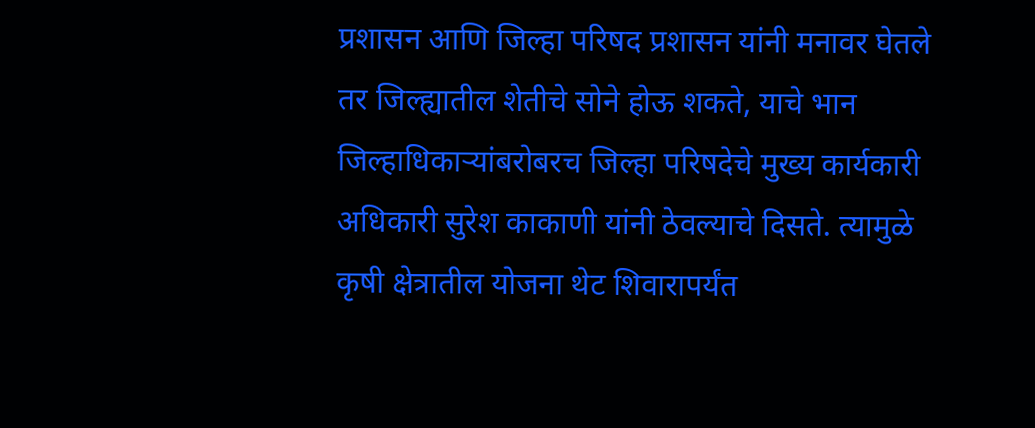प्रशासन आणि जिल्हा परिषद प्रशासन यांनी मनावर घेतले तर जिल्ह्यातील शेतीचे सोने होऊ शकते, याचे भान जिल्हाधिकाऱ्यांबरोबरच जिल्हा परिषदेचे मुख्य कार्यकारी अधिकारी सुरेश काकाणी यांनी ठेवल्याचे दिसते. त्यामुळे कृषी क्षेत्रातील योजना थेट शिवारापर्यंत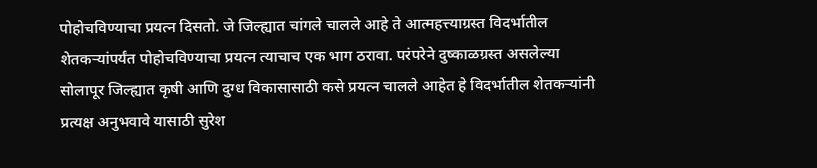पोहोचविण्याचा प्रयत्न दिसतो. जे जिल्ह्यात चांगले चालले आहे ते आत्महत्त्याग्रस्त विदर्भातील शेतकऱ्यांपर्यंत पोहोचविण्याचा प्रयत्न त्याचाच एक भाग ठरावा. परंपरेने दुष्काळग्रस्त असलेल्या सोलापूर जिल्ह्यात कृषी आणि दुग्ध विकासासाठी कसे प्रयत्न चालले आहेत हे विदर्भातील शेतकऱ्यांनी प्रत्यक्ष अनुभवावे यासाठी सुरेश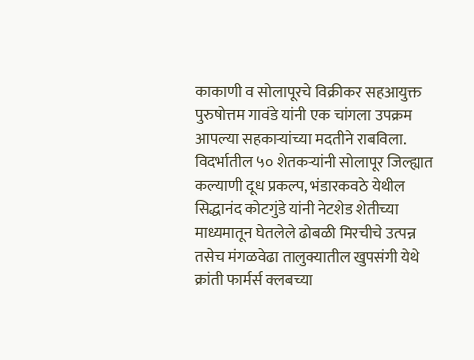काकाणी व सोलापूरचे विक्रीकर सहआयुक्त पुरुषोत्तम गावंडे यांनी एक चांगला उपक्रम आपल्या सहकाऱ्यांच्या मदतीने राबविला. विदर्भातील ५० शेतकऱ्यांनी सोलापूर जिल्ह्यात कल्याणी दूध प्रकल्प, भंडारकवठे येथील सिद्धानंद कोटगुंडे यांनी नेटशेड शेतीच्या माध्यमातून घेतलेले ढोबळी मिरचीचे उत्पन्न तसेच मंगळवेढा तालुक्यातील खुपसंगी येथे क्रांती फार्मर्स क्लबच्या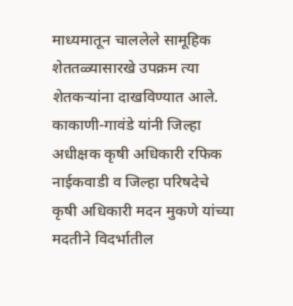माध्यमातून चाललेले सामूहिक शेततळ्यासारखे उपक्रम त्या शेतकऱ्यांना दाखविण्यात आले. काकाणी-गावंडे यांनी जिल्हा अधीक्षक कृषी अधिकारी रफिक नाईकवाडी व जिल्हा परिषदेचे कृषी अधिकारी मदन मुकणे यांच्या मदतीने विदर्भातील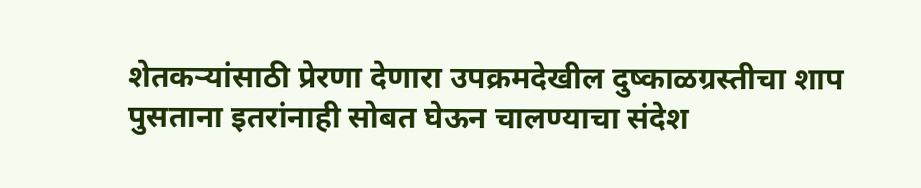शेतकऱ्यांसाठी प्रेरणा देणारा उपक्रमदेखील दुष्काळग्रस्तीचा शाप पुसताना इतरांनाही सोबत घेऊन चालण्याचा संदेश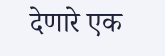देणारे एक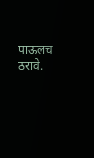पाऊलच ठरावे.